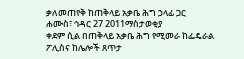ቃለመጠየቅ ከጠቅላይ አቃቤ ሕግ ኃላፊ ጋር
ሐሙስ፣ ኅዳር 27 2011ማስታወቂያ
ቀደም ሲል በጠቅላይ አቃቤ ሕግ የሚመራ ከፌዴራል ፖሊስና ከሌሎች ጸጥታ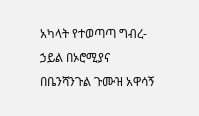አካላት የተወጣጣ ግብረ-ኃይል በኦሮሚያና በቤንሻንጉል ጉሙዝ አዋሳኝ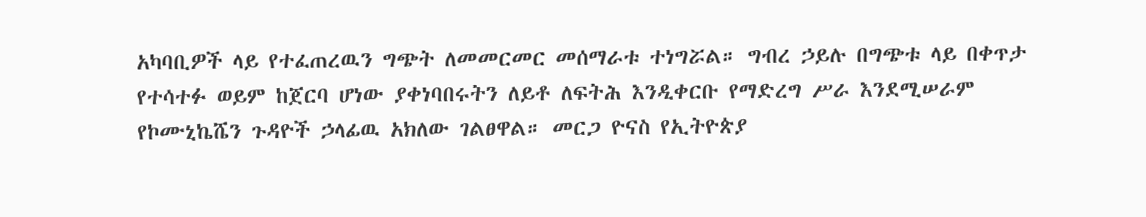አካባቢዎች ላይ የተፈጠረዉን ግጭት ለመመርመር መሰማራቱ ተነግሯል። ግብረ ኃይሉ በግጭቱ ላይ በቀጥታ የተሳተፉ ወይም ከጀርባ ሆነው ያቀነባበሩትን ለይቶ ለፍትሕ እንዲቀርቡ የማድረግ ሥራ እንደሚሠራም የኮሙኒኬሼን ጉዳዮች ኃላፊዉ አክለው ገልፀዋል። መርጋ ዮናስ የኢትዮጵያ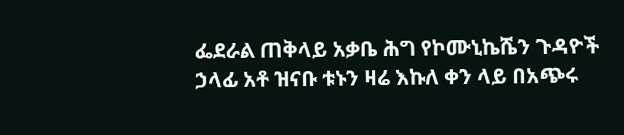ፌደራል ጠቅላይ አቃቤ ሕግ የኮሙኒኬሼን ጉዳዮች ኃላፊ አቶ ዝናቡ ቱኑን ዛሬ እኩለ ቀን ላይ በአጭሩ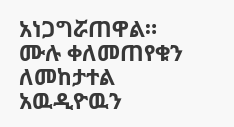አነጋግሯጠዋል።
ሙሉ ቀለመጠየቁን ለመከታተል አዉዲዮዉን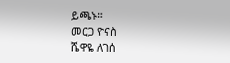ይጫኑ።
መርጋ ዮናስ
ሼዋዬ ለገሰ